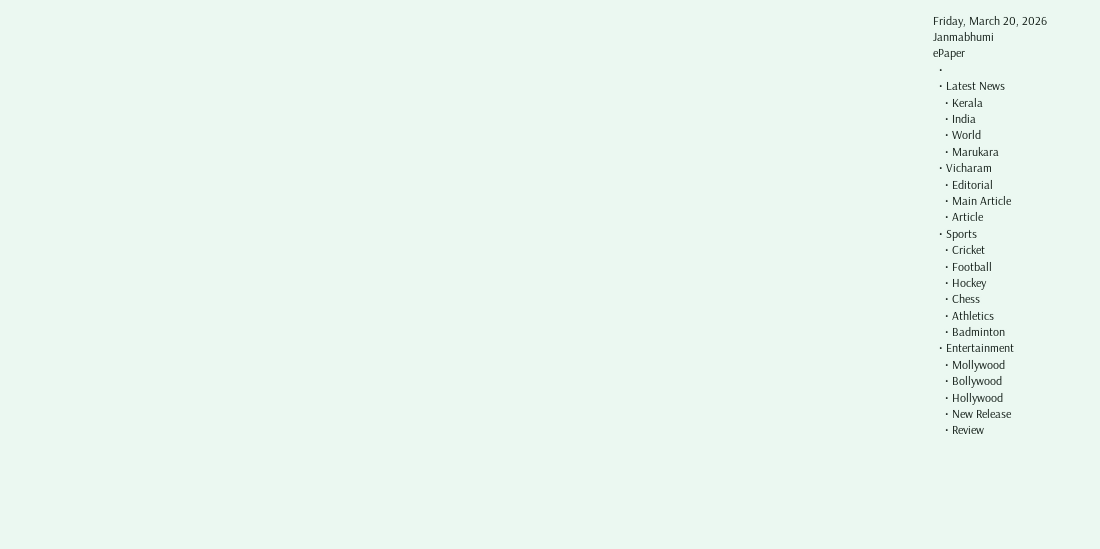Friday, March 20, 2026
Janmabhumi
ePaper
  •
  • Latest News
    • Kerala
    • India
    • World
    • Marukara
  • Vicharam
    • Editorial
    • Main Article
    • Article
  • Sports
    • Cricket
    • Football
    • Hockey
    • Chess
    • Athletics
    • Badminton
  • Entertainment
    • Mollywood
    • Bollywood
    • Hollywood
    • New Release
    • Review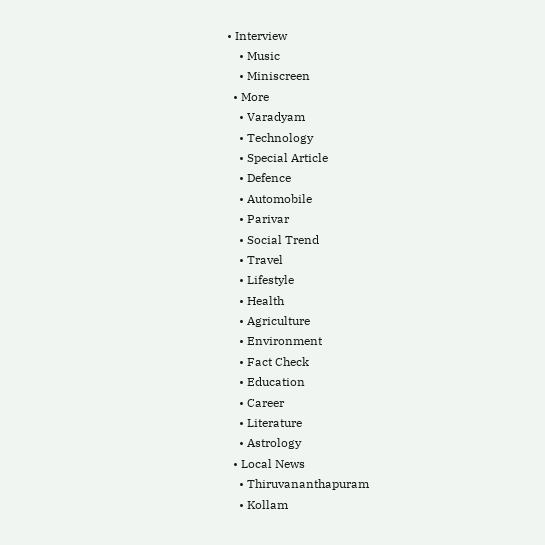• Interview
    • Music
    • Miniscreen
  • More
    • Varadyam
    • Technology
    • Special Article
    • Defence
    • Automobile
    • Parivar
    • Social Trend
    • Travel
    • Lifestyle
    • Health
    • Agriculture
    • Environment
    • Fact Check
    • Education
    • Career
    • Literature
    • Astrology
  • Local News
    • Thiruvananthapuram
    • Kollam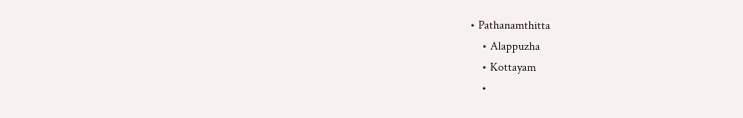• Pathanamthitta
    • Alappuzha
    • Kottayam
    •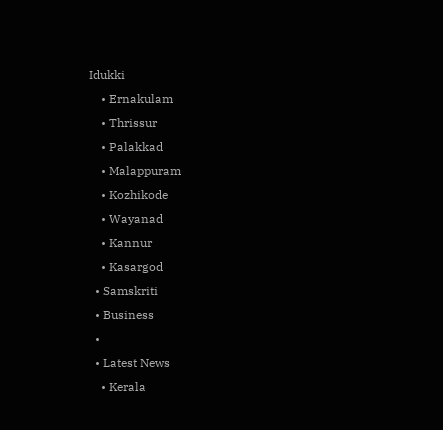Idukki
    • Ernakulam
    • Thrissur
    • Palakkad
    • Malappuram
    • Kozhikode
    • Wayanad
    • Kannur
    • Kasargod
  • Samskriti
  • Business
  •
  • Latest News
    • Kerala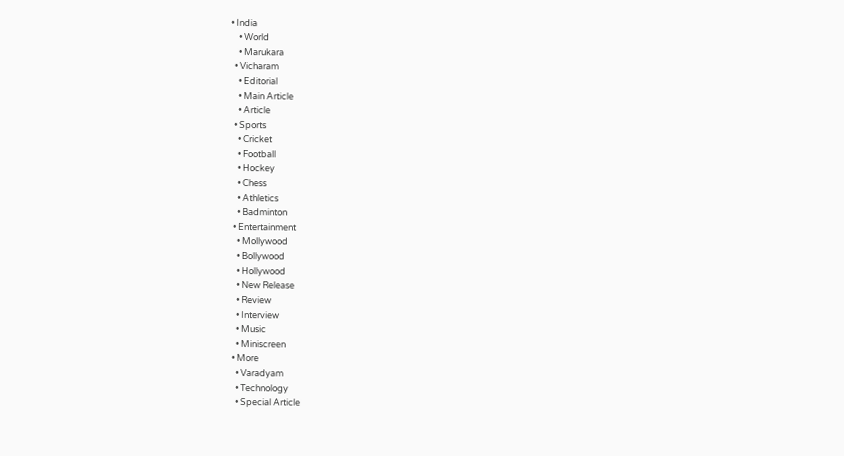• India
    • World
    • Marukara
  • Vicharam
    • Editorial
    • Main Article
    • Article
  • Sports
    • Cricket
    • Football
    • Hockey
    • Chess
    • Athletics
    • Badminton
  • Entertainment
    • Mollywood
    • Bollywood
    • Hollywood
    • New Release
    • Review
    • Interview
    • Music
    • Miniscreen
  • More
    • Varadyam
    • Technology
    • Special Article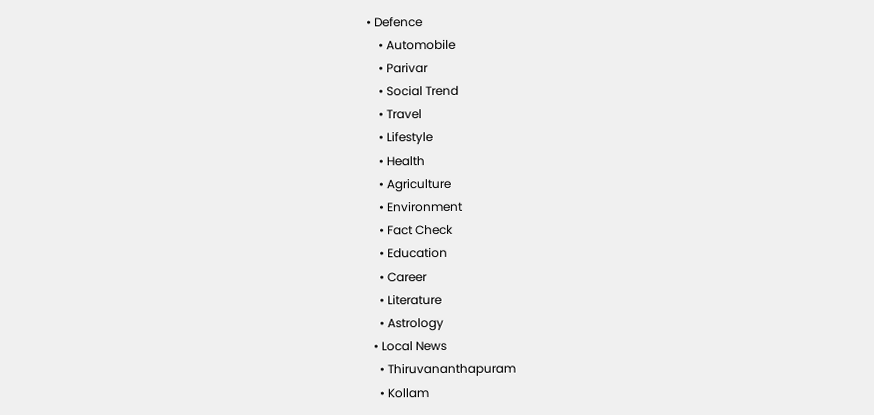• Defence
    • Automobile
    • Parivar
    • Social Trend
    • Travel
    • Lifestyle
    • Health
    • Agriculture
    • Environment
    • Fact Check
    • Education
    • Career
    • Literature
    • Astrology
  • Local News
    • Thiruvananthapuram
    • Kollam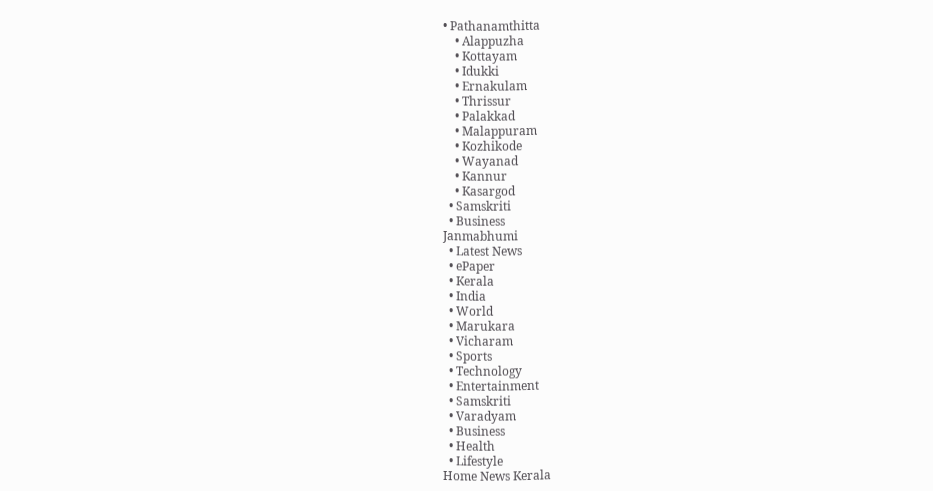• Pathanamthitta
    • Alappuzha
    • Kottayam
    • Idukki
    • Ernakulam
    • Thrissur
    • Palakkad
    • Malappuram
    • Kozhikode
    • Wayanad
    • Kannur
    • Kasargod
  • Samskriti
  • Business
Janmabhumi
  • Latest News
  • ePaper
  • Kerala
  • India
  • World
  • Marukara
  • Vicharam
  • Sports
  • Technology
  • Entertainment
  • Samskriti
  • Varadyam
  • Business
  • Health
  • Lifestyle
Home News Kerala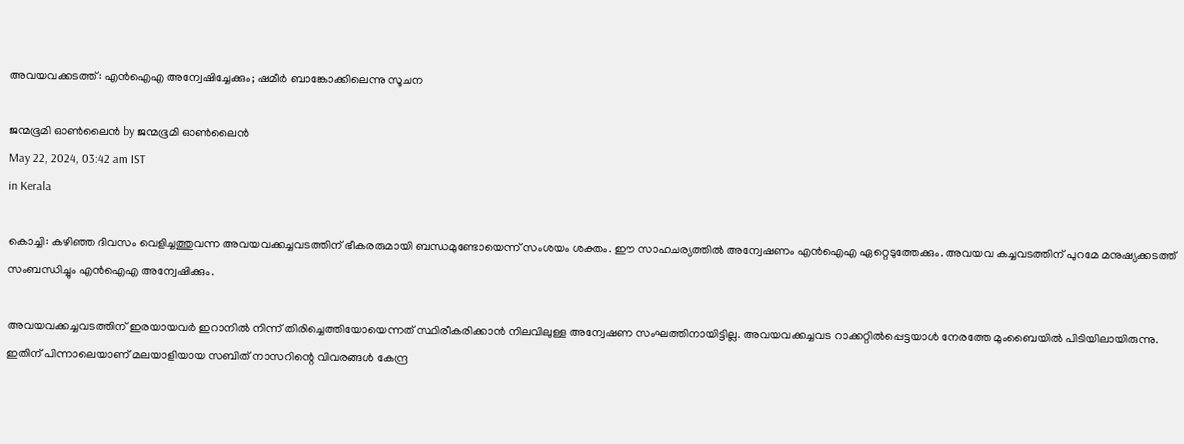അവയവക്കടത്ത്: എന്‍ഐഎ അന്വേഷിച്ചേക്കും; ഷമീര്‍ ബാങ്കോക്കിലെന്നു സൂചന

ജന്മഭൂമി ഓണ്‍ലൈന്‍ by ജന്മഭൂമി ഓണ്‍ലൈന്‍
May 22, 2024, 03:42 am IST
in Kerala

കൊച്ചി: കഴിഞ്ഞ ദിവസം വെളിച്ചത്തുവന്ന അവയവക്കച്ചവടത്തിന് ഭീകരരുമായി ബന്ധമുണ്ടോയെന്ന് സംശയം ശക്തം. ഈ സാഹചര്യത്തില്‍ അന്വേഷണം എന്‍ഐഎ ഏറ്റെടുത്തേക്കും. അവയവ കച്ചവടത്തിന് പുറമേ മനുഷ്യക്കടത്ത് സംബന്ധിച്ചും എന്‍ഐഎ അന്വേഷിക്കും.

അവയവക്കച്ചവടത്തിന് ഇരയായവര്‍ ഇറാനില്‍ നിന്ന് തിരിച്ചെത്തിയോയെന്നത് സ്ഥിരീകരിക്കാന്‍ നിലവിലുള്ള അന്വേഷണ സംഘത്തിനായിട്ടില്ല. അവയവക്കച്ചവട റാക്കറ്റില്‍പ്പെട്ടയാള്‍ നേരത്തേ മുംബൈയില്‍ പിടിയിലായിരുന്നു. ഇതിന് പിന്നാലെയാണ് മലയാളിയായ സബിത് നാസറിന്റെ വിവരങ്ങള്‍ കേന്ദ്ര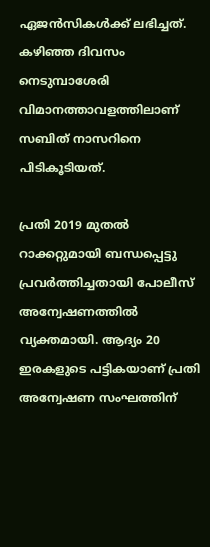ഏജന്‍സികള്‍ക്ക് ലഭിച്ചത്. കഴിഞ്ഞ ദിവസം നെടുമ്പാശേരി വിമാനത്താവളത്തിലാണ് സബിത് നാസറിനെ പിടികൂടിയത്.

പ്രതി 2019 മുതല്‍ റാക്കറ്റുമായി ബന്ധപ്പെട്ടു പ്രവര്‍ത്തിച്ചതായി പോലീസ് അന്വേഷണത്തില്‍ വ്യക്തമായി. ആദ്യം 20 ഇരകളുടെ പട്ടികയാണ് പ്രതി അന്വേഷണ സംഘത്തിന്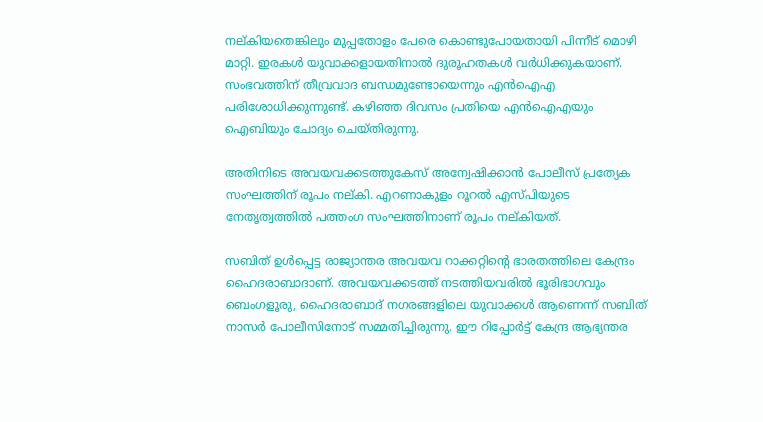നല്കിയതെങ്കിലും മുപ്പതോളം പേരെ കൊണ്ടുപോയതായി പിന്നീട് മൊഴി മാറ്റി. ഇരകള്‍ യുവാക്കളായതിനാല്‍ ദുരൂഹതകള്‍ വര്‍ധിക്കുകയാണ്. സംഭവത്തിന് തീവ്രവാദ ബന്ധമുണ്ടോയെന്നും എന്‍ഐഎ പരിശോധിക്കുന്നുണ്ട്. കഴിഞ്ഞ ദിവസം പ്രതിയെ എന്‍ഐഎയും ഐബിയും ചോദ്യം ചെയ്തിരുന്നു.

അതിനിടെ അവയവക്കടത്തുകേസ് അന്വേഷിക്കാന്‍ പോലീസ് പ്രത്യേക സംഘത്തിന് രൂപം നല്കി. എറണാകുളം റൂറല്‍ എസ്പിയുടെ നേതൃത്വത്തില്‍ പത്തംഗ സംഘത്തിനാണ് രൂപം നല്കിയത്.

സബിത് ഉള്‍പ്പെട്ട രാജ്യാന്തര അവയവ റാക്കറ്റിന്റെ ഭാരതത്തിലെ കേന്ദ്രം ഹൈദരാബാദാണ്. അവയവക്കടത്ത് നടത്തിയവരില്‍ ഭൂരിഭാഗവും ബെംഗളൂരു, ഹൈദരാബാദ് നഗരങ്ങളിലെ യുവാക്കള്‍ ആണെന്ന് സബിത് നാസര്‍ പോലീസിനോട് സമ്മതിച്ചിരുന്നു. ഈ റിപ്പോര്‍ട്ട് കേന്ദ്ര ആഭ്യന്തര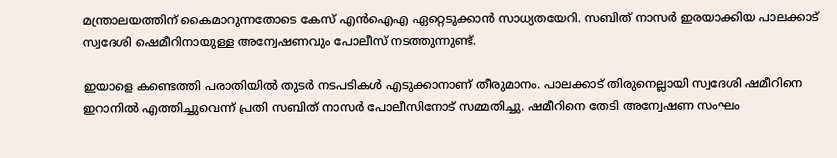മന്ത്രാലയത്തിന് കൈമാറുന്നതോടെ കേസ് എന്‍ഐഎ ഏറ്റെടുക്കാന്‍ സാധ്യതയേറി. സബിത് നാസര്‍ ഇരയാക്കിയ പാലക്കാട് സ്വദേശി ഷെമീറിനായുള്ള അന്വേഷണവും പോലീസ് നടത്തുന്നുണ്ട്.

ഇയാളെ കണ്ടെത്തി പരാതിയില്‍ തുടര്‍ നടപടികള്‍ എടുക്കാനാണ് തീരുമാനം. പാലക്കാട് തിരുനെല്ലായി സ്വദേശി ഷമീറിനെ ഇറാനില്‍ എത്തിച്ചുവെന്ന് പ്രതി സബിത് നാസര്‍ പോലീസിനോട് സമ്മതിച്ചു. ഷമീറിനെ തേടി അന്വേഷണ സംഘം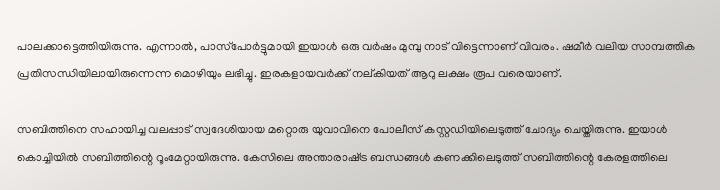പാലക്കാട്ടെത്തിയിരുന്നു. എന്നാല്‍, പാസ്‌പോര്‍ട്ടുമായി ഇയാള്‍ ഒരു വര്‍ഷം മുമ്പു നാട് വിട്ടെന്നാണ് വിവരം. ഷമീര്‍ വലിയ സാമ്പത്തിക പ്രതിസന്ധിയിലായിരുന്നെന്ന മൊഴിയും ലഭിച്ചു. ഇരകളായവര്‍ക്ക് നല്കിയത് ആറു ലക്ഷം രൂപ വരെയാണ്.

സബിത്തിനെ സഹായിച്ച വലപ്പാട് സ്വദേശിയായ മറ്റൊരു യുവാവിനെ പോലീസ് കസ്റ്റഡിയിലെടുത്ത് ചോദ്യം ചെയ്തിരുന്നു. ഇയാള്‍ കൊച്ചിയില്‍ സബിത്തിന്റെ റൂംമേറ്റായിരുന്നു. കേസിലെ അന്താരാഷ്‌ട്ര ബന്ധങ്ങള്‍ കണക്കിലെടുത്ത് സബിത്തിന്റെ കേരളത്തിലെ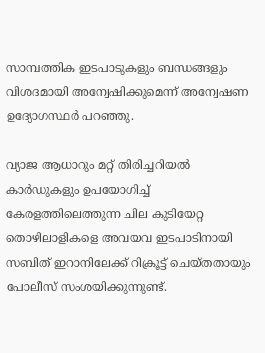സാമ്പത്തിക ഇടപാടുകളും ബന്ധങ്ങളും വിശദമായി അന്വേഷിക്കുമെന്ന് അന്വേഷണ ഉദ്യോഗസ്ഥര്‍ പറഞ്ഞു.

വ്യാജ ആധാറും മറ്റ് തിരിച്ചറിയല്‍ കാര്‍ഡുകളും ഉപയോഗിച്ച് കേരളത്തിലെത്തുന്ന ചില കുടിയേറ്റ തൊഴിലാളികളെ അവയവ ഇടപാടിനായി സബിത് ഇറാനിലേക്ക് റിക്രൂട്ട് ചെയ്തതായും പോലീസ് സംശയിക്കുന്നുണ്ട്.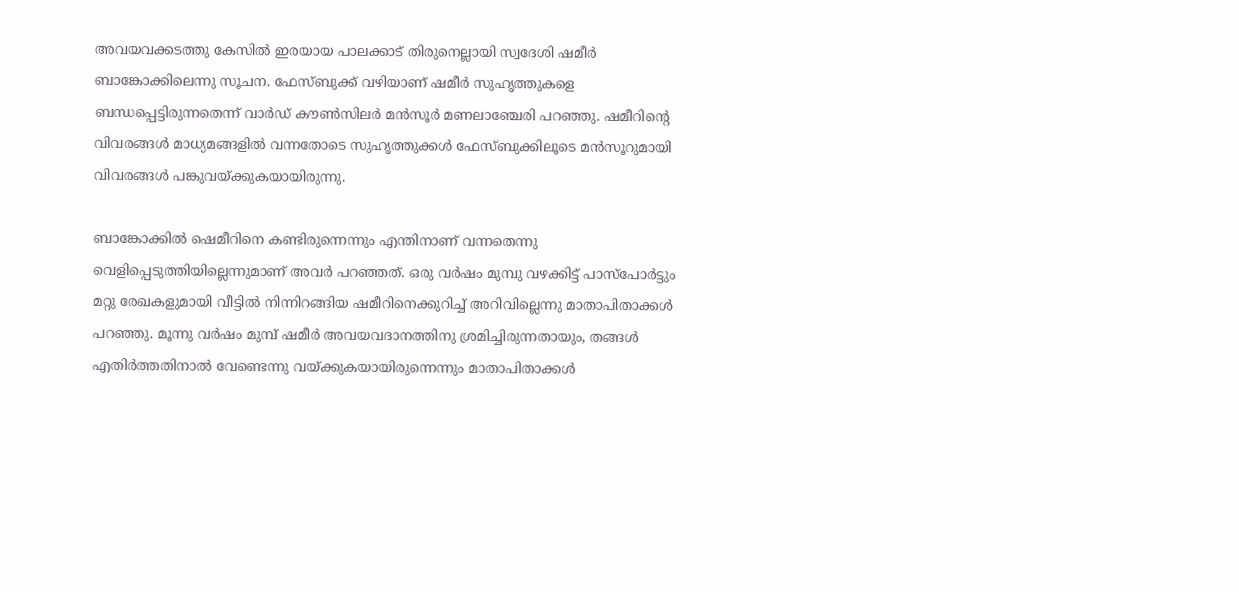അവയവക്കടത്തു കേസില്‍ ഇരയായ പാലക്കാട് തിരുനെല്ലായി സ്വദേശി ഷമീര്‍ ബാങ്കോക്കിലെന്നു സൂചന. ഫേസ്ബുക്ക് വഴിയാണ് ഷമീര്‍ സുഹൃത്തുകളെ ബന്ധപ്പെട്ടിരുന്നതെന്ന് വാര്‍ഡ് കൗണ്‍സിലര്‍ മന്‍സൂര്‍ മണലാഞ്ചേരി പറഞ്ഞു. ഷമീറിന്റെ വിവരങ്ങള്‍ മാധ്യമങ്ങളില്‍ വന്നതോടെ സുഹൃത്തുക്കള്‍ ഫേസ്ബുക്കിലൂടെ മന്‍സൂറുമായി വിവരങ്ങള്‍ പങ്കുവയ്‌ക്കുകയായിരുന്നു.

ബാങ്കോക്കില്‍ ഷെമീറിനെ കണ്ടിരുന്നെന്നും എന്തിനാണ് വന്നതെന്നു വെളിപ്പെടുത്തിയില്ലെന്നുമാണ് അവര്‍ പറഞ്ഞത്. ഒരു വര്‍ഷം മുമ്പു വഴക്കിട്ട് പാസ്പോര്‍ട്ടും മറ്റു രേഖകളുമായി വീട്ടില്‍ നിന്നിറങ്ങിയ ഷമീറിനെക്കുറിച്ച് അറിവില്ലെന്നു മാതാപിതാക്കള്‍ പറഞ്ഞു. മൂന്നു വര്‍ഷം മുമ്പ് ഷമീര്‍ അവയവദാനത്തിനു ശ്രമിച്ചിരുന്നതായും, തങ്ങള്‍ എതിര്‍ത്തതിനാല്‍ വേണ്ടെന്നു വയ്‌ക്കുകയായിരുന്നെന്നും മാതാപിതാക്കള്‍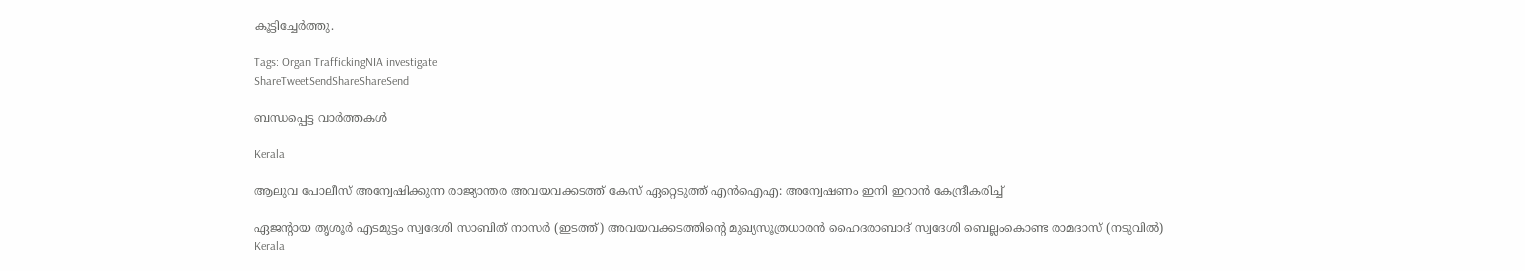കൂട്ടിച്ചേര്‍ത്തു.

Tags: Organ TraffickingNIA investigate
ShareTweetSendShareShareSend

ബന്ധപ്പെട്ട വാര്‍ത്തകള്‍

Kerala

ആലുവ പോലീസ് അന്വേഷിക്കുന്ന രാജ്യാന്തര അവയവക്കടത്ത് കേസ് ഏറ്റെടുത്ത് എൻഐഎ: അന്വേഷണം ഇനി ഇറാൻ കേന്ദ്രീകരിച്ച്

ഏജന്‍റായ തൃശൂര്‍ എടമുട്ടം സ്വദേശി സാബിത് നാസര്‍ (ഇടത്ത്) അവയവക്കടത്തിന്‍റെ മുഖ്യസൂത്രധാരന്‍ ഹൈദരാബാദ് സ്വദേശി ബെല്ലംകൊണ്ട രാമദാസ് (നടുവില്‍)
Kerala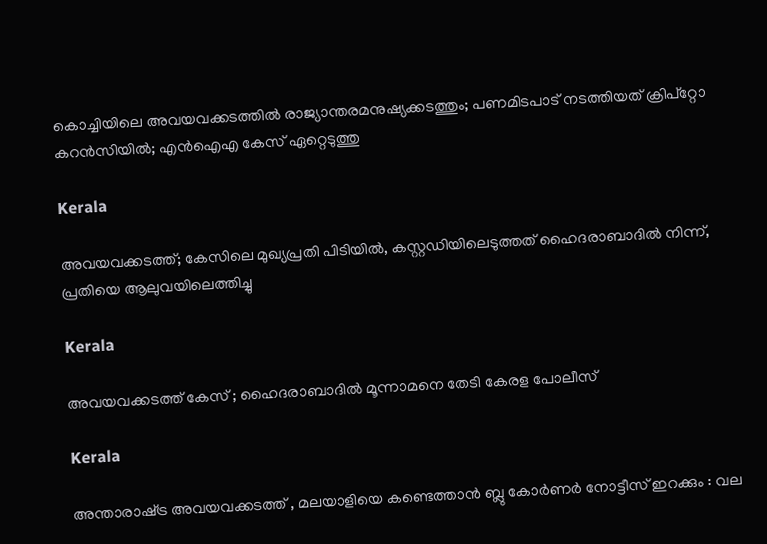കൊച്ചിയിലെ അവയവക്കടത്തില്‍ രാജ്യാന്തരമനുഷ്യക്കടത്തും; പണമിടപാട് നടത്തിയത് ക്രിപ്റ്റോ കറന്‍സിയില്‍; എൻഐഎ കേസ് ഏറ്റെടുത്തു

Kerala

അവയവക്കടത്ത്; കേസിലെ മുഖ്യപ്രതി പിടിയിൽ, കസ്റ്റഡിയിലെടുത്തത് ഹൈദരാബാദിൽ നിന്ന്, പ്രതിയെ ആലുവയിലെത്തിച്ചു

Kerala

അവയവക്കടത്ത് കേസ് ; ഹൈദരാബാദിൽ മൂന്നാമനെ തേടി കേരള പോലീസ്

Kerala

അന്താരാഷ്‌ട്ര അവയവക്കടത്ത് , മലയാളിയെ കണ്ടെത്താന്‍ ബ്ലു കോര്‍ണര്‍ നോട്ടീസ് ഇറക്കും : വല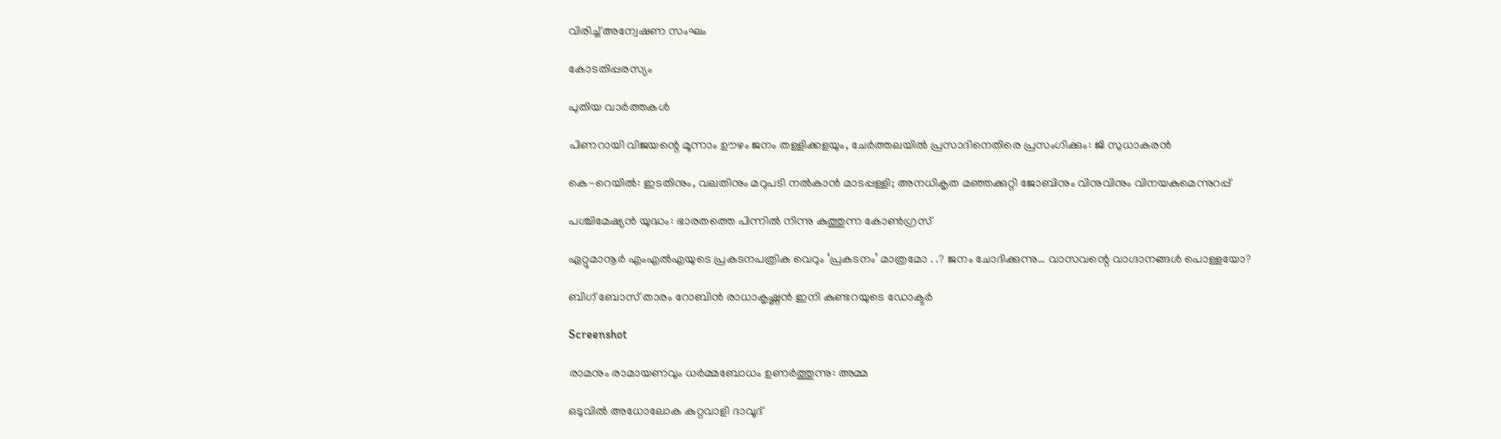വിരിച്ച് അന്വേഷണ സംഘം

കോടതിപ്പരസ്യം

പുതിയ വാര്‍ത്തകള്‍

പിണറായി വിജയന്റെ മൂന്നാം ഊഴം ജനം തള്ളിക്കളയും, ചേർത്തലയിൽ പ്രസാദിനെതിരെ പ്രസംഗിക്കും: ജി സുധാകരൻ

കെ-റെയില്‍: ഇടതിനും, വലതിനും മറുപടി നല്‍കാന്‍ മാടപ്പള്ളി; അനധികൃത മഞ്ഞക്കുറ്റി ജോബിനും വിനുവിനും വിനയകുമെന്നുറപ്പ്

പശ്ചിമേഷ്യന്‍ യുദ്ധം: ഭാരതത്തെ പിന്നില്‍ നിന്നു കുത്തുന്ന കോണ്‍ഗ്രസ്

ഏറ്റുമാനൂര്‍ എംഎല്‍എയുടെ പ്രകടനപത്രിക വെറും ‘പ്രകടനം’ മാത്രമോ . .? ജനം ചോദിക്കുന്നു… വാസവന്റെ വാഗ്ദാനങ്ങള്‍ പൊള്ളയോ?

ബിഗ് ബോസ് താരം റോബിന്‍ രാധാകൃഷ്ണൻ ഇനി കുണ്ടറയുടെ ഡോക്ടര്‍

Screenshot

രാമനും രാമായണവും ധർമ്മബോധം ഉണർത്തുന്നു: അമ്മ

ഒടുവിൽ അധോലോക കുറ്റവാളി ദാവൂദ്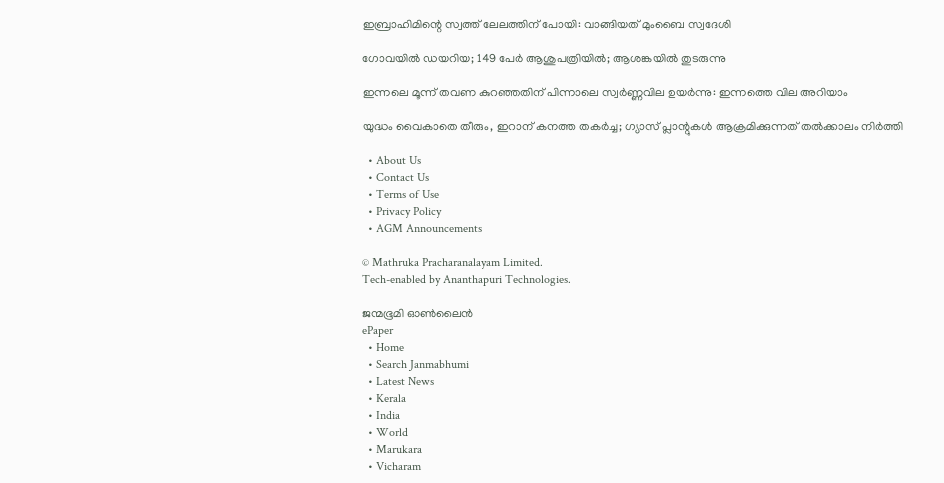ഇബ്രാഹിമിന്റെ സ്വത്ത് ലേലത്തിന് പോയി: വാങ്ങിയത് മുംബൈ സ്വദേശി

ഗോവയിൽ ഡയറിയ; 149 പേർ ആശുപത്രിയിൽ; ആശങ്കയിൽ തുടരുന്നു

ഇന്നലെ മൂന്ന് തവണ കുറഞ്ഞതിന് പിന്നാലെ സ്വർണ്ണവില ഉയർന്നു: ഇന്നത്തെ വില അറിയാം

യുദ്ധം വൈകാതെ തീരും, ഇറാന് കനത്ത തകർച്ച; ഗ്യാസ് പ്ലാന്റുകൾ ആക്രമിക്കുന്നത് തൽക്കാലം നിർത്തി

  • About Us
  • Contact Us
  • Terms of Use
  • Privacy Policy
  • AGM Announcements

© Mathruka Pracharanalayam Limited.
Tech-enabled by Ananthapuri Technologies.

ജന്മഭൂമി ഓണ്‍ലൈന്‍
ePaper
  • Home
  • Search Janmabhumi
  • Latest News
  • Kerala
  • India
  • World
  • Marukara
  • Vicharam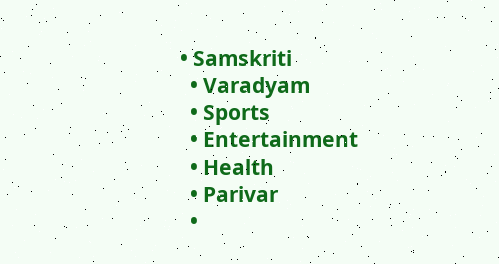• Samskriti
  • Varadyam
  • Sports
  • Entertainment
  • Health
  • Parivar
  •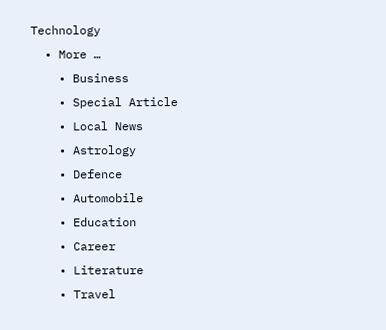Technology
  • More …
    • Business
    • Special Article
    • Local News
    • Astrology
    • Defence
    • Automobile
    • Education
    • Career
    • Literature
    • Travel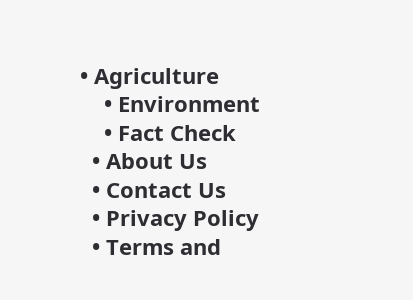• Agriculture
    • Environment
    • Fact Check
  • About Us
  • Contact Us
  • Privacy Policy
  • Terms and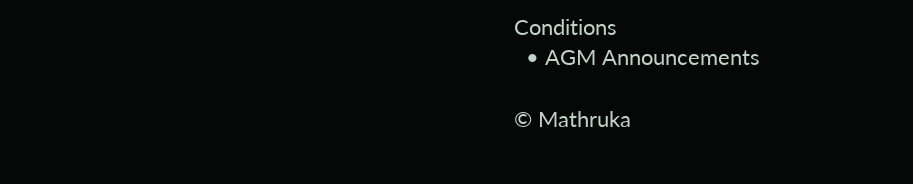Conditions
  • AGM Announcements

© Mathruka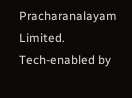Pracharanalayam Limited.
Tech-enabled by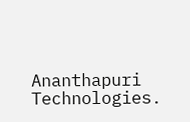Ananthapuri Technologies.